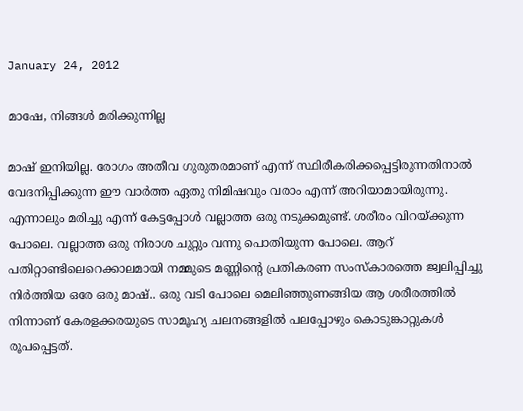January 24, 2012

മാഷേ, നിങ്ങള്‍ മരിക്കുന്നില്ല

മാഷ്‌ ഇനിയില്ല. രോഗം അതീവ ഗുരുതരമാണ് എന്ന് സ്ഥിരീകരിക്കപ്പെട്ടിരുന്നതിനാല്‍ വേദനിപ്പിക്കുന്ന ഈ വാര്‍ത്ത ഏതു നിമിഷവും വരാം എന്ന് അറിയാമായിരുന്നു.  എന്നാലും മരിച്ചു എന്ന് കേട്ടപ്പോള്‍ വല്ലാത്ത ഒരു നടുക്കമുണ്ട്. ശരീരം വിറയ്ക്കുന്ന പോലെ. വല്ലാത്ത ഒരു നിരാശ ചുറ്റും വന്നു പൊതിയുന്ന പോലെ. ആറ് പതിറ്റാണ്ടിലെറെക്കാലമായി നമ്മുടെ മണ്ണിന്റെ പ്രതികരണ സംസ്കാരത്തെ ജ്വലിപ്പിച്ചു നിര്‍ത്തിയ ഒരേ ഒരു മാഷ്‌.. ഒരു വടി പോലെ മെലിഞ്ഞുണങ്ങിയ ആ ശരീരത്തില്‍ നിന്നാണ് കേരളക്കരയുടെ സാമൂഹ്യ ചലനങ്ങളില്‍ പലപ്പോഴും കൊടുങ്കാറ്റുകള്‍ രൂപപ്പെട്ടത്.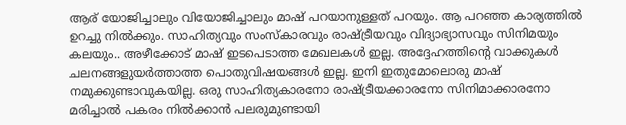ആര് യോജിച്ചാലും വിയോജിച്ചാലും മാഷ്‌ പറയാനുള്ളത് പറയും. ആ പറഞ്ഞ കാര്യത്തില്‍ ഉറച്ചു നില്‍ക്കും. സാഹിത്യവും സംസ്കാരവും രാഷ്ട്രീയവും വിദ്യാഭ്യാസവും സിനിമയും കലയും.. അഴീക്കോട് മാഷ്‌ ഇടപെടാത്ത മേഖലകള്‍ ഇല്ല. അദ്ദേഹത്തിന്‍റെ വാക്കുകള്‍ ചലനങ്ങളുയര്‍ത്താത്ത പൊതുവിഷയങ്ങള്‍ ഇല്ല. ഇനി ഇതുമോലൊരു മാഷ്‌ നമുക്കുണ്ടാവുകയില്ല. ഒരു സാഹിത്യകാരനോ രാഷ്ട്രീയക്കാരനോ സിനിമാക്കാരനോ മരിച്ചാല്‍ പകരം നില്‍ക്കാന്‍ പലരുമുണ്ടായി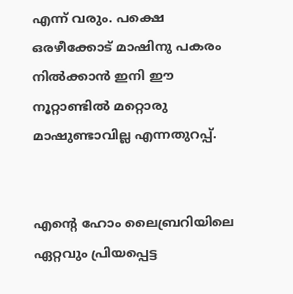എന്ന് വരും. പക്ഷെ ഒരഴീക്കോട് മാഷിനു പകരം നില്‍ക്കാന്‍ ഇനി ഈ നൂറ്റാണ്ടില്‍ മറ്റൊരു മാഷുണ്ടാവില്ല എന്നതുറപ്പ്‌.


എന്റെ ഹോം ലൈബ്രറിയിലെ ഏറ്റവും പ്രിയപ്പെട്ട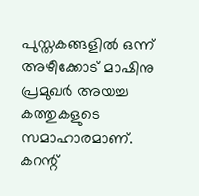പുസ്തകങ്ങളില്‍ ഒന്ന് അഴീക്കോട് മാഷിനു പ്രമുഖര്‍ അയച്ച കത്തുകളുടെ സമാഹാരമാണ്. കറന്റ്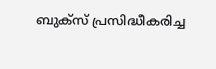ബുക്സ് പ്രസിദ്ധീകരിച്ച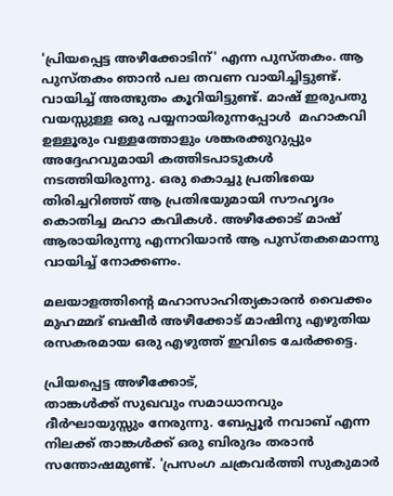'പ്രിയപ്പെട്ട അഴീക്കോടിന്' എന്ന പുസ്തകം. ആ പുസ്തകം ഞാന്‍ പല തവണ വായിച്ചിട്ടുണ്ട്. വായിച്ച് അത്ഭുതം കൂറിയിട്ടുണ്ട്. മാഷ്‌ ഇരുപതു വയസ്സുള്ള ഒരു പയ്യനായിരുന്നപ്പോള്‍  മഹാകവി ഉള്ളൂരും വള്ളത്തോളും ശങ്കരക്കുറുപ്പും അദ്ദേഹവുമായി കത്തിടപാടുകള്‍ നടത്തിയിരുന്നു. ഒരു കൊച്ചു പ്രതിഭയെ തിരിച്ചറിഞ്ഞ് ആ പ്രതിഭയുമായി സൗഹൃദം കൊതിച്ച മഹാ കവികള്‍. അഴീക്കോട് മാഷ്‌ ആരായിരുന്നു എന്നറിയാന്‍ ആ പുസ്തകമൊന്നു വായിച്ച് നോക്കണം.

മലയാളത്തിന്റെ മഹാസാഹിത്യകാരന്‍ വൈക്കം മുഹമ്മദ്‌ ബഷീര്‍ അഴീക്കോട് മാഷിനു എഴുതിയ രസകരമായ ഒരു എഴുത്ത് ഇവിടെ ചേര്‍ക്കട്ടെ.

പ്രിയപ്പെട്ട അഴീക്കോട്,
താങ്കള്‍ക്ക് സുഖവും സമാധാനവും ദീര്‍ഘായുസ്സും നേരുന്നു. ബേപ്പൂര്‍ നവാബ് എന്ന നിലക്ക് താങ്കള്‍ക്ക് ഒരു ബിരുദം തരാന്‍ സന്തോഷമുണ്ട്. 'പ്രസംഗ ചക്രവര്‍ത്തി സുകുമാര്‍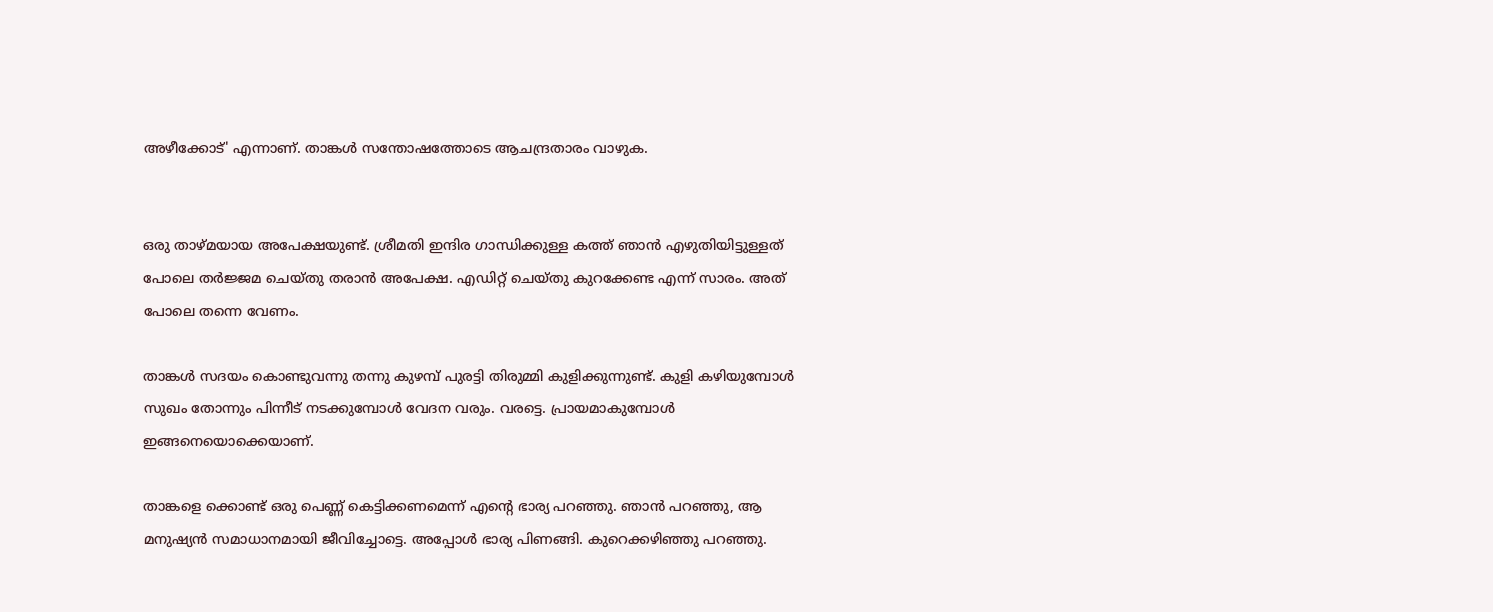അഴീക്കോട്‌' എന്നാണ്. താങ്കള്‍ സന്തോഷത്തോടെ ആചന്ദ്രതാരം വാഴുക.


ഒരു താഴ്മയായ അപേക്ഷയുണ്ട്. ശ്രീമതി ഇന്ദിര ഗാന്ധിക്കുള്ള കത്ത് ഞാന്‍ എഴുതിയിട്ടുള്ളത് പോലെ തര്‍ജ്ജമ ചെയ്തു തരാന്‍ അപേക്ഷ. എഡിറ്റ്‌ ചെയ്തു കുറക്കേണ്ട എന്ന് സാരം. അത് പോലെ തന്നെ വേണം.

താങ്കള്‍ സദയം കൊണ്ടുവന്നു തന്നു കുഴമ്പ് പുരട്ടി തിരുമ്മി കുളിക്കുന്നുണ്ട്. കുളി കഴിയുമ്പോള്‍ സുഖം തോന്നും പിന്നീട് നടക്കുമ്പോള്‍ വേദന വരും. വരട്ടെ. പ്രായമാകുമ്പോള്‍ ഇങ്ങനെയൊക്കെയാണ്.

താങ്കളെ ക്കൊണ്ട് ഒരു പെണ്ണ് കെട്ടിക്കണമെന്ന് എന്റെ ഭാര്യ പറഞ്ഞു. ഞാന്‍ പറഞ്ഞു, ആ മനുഷ്യന്‍ സമാധാനമായി ജീവിച്ചോട്ടെ. അപ്പോള്‍ ഭാര്യ പിണങ്ങി. കുറെക്കഴിഞ്ഞു പറഞ്ഞു.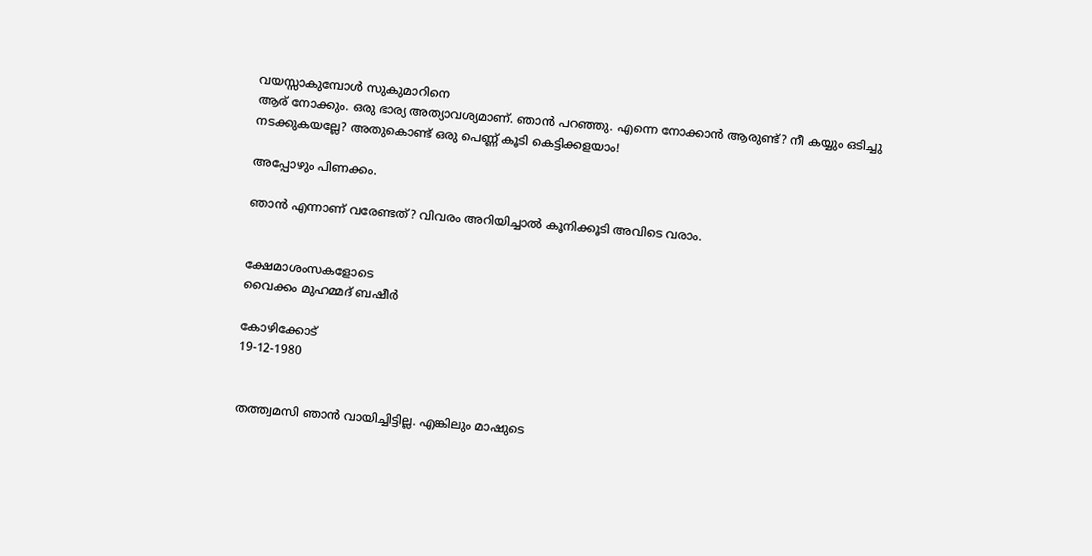വയസ്സാകുമ്പോള്‍ സുകുമാറിനെ
ആര് നോക്കും. ഒരു ഭാര്യ അത്യാവശ്യമാണ്. ഞാന്‍ പറഞ്ഞു. എന്നെ നോക്കാന്‍ ആരുണ്ട്‌? നീ കയ്യും ഒടിച്ചു നടക്കുകയല്ലേ? അതുകൊണ്ട് ഒരു പെണ്ണ് കൂടി കെട്ടിക്കളയാം!

അപ്പോഴും പിണക്കം.

ഞാന്‍ എന്നാണ് വരേണ്ടത്? വിവരം അറിയിച്ചാല്‍ കൂനിക്കൂടി അവിടെ വരാം.


ക്ഷേമാശംസകളോടെ
വൈക്കം മുഹമ്മദ്‌ ബഷീര്‍

കോഴിക്കോട്
19-12-1980


തത്ത്വമസി ഞാന്‍ വായിച്ചിട്ടില്ല. എങ്കിലും മാഷുടെ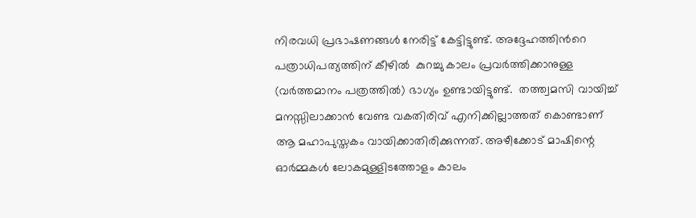നിരവധി പ്രഭാഷണങ്ങള്‍ നേരിട്ട് കേട്ടിട്ടുണ്ട്. അദ്ദേഹത്തിന്‍റെ പത്രാധിപത്യത്തിന് കീഴില്‍  കുറച്ചു കാലം പ്രവര്‍ത്തിക്കാനുള്ള (വര്‍ത്തമാനം പത്രത്തില്‍) ഭാഗ്യം ഉണ്ടായിട്ടുണ്ട്.  തത്ത്വമസി വായിച്ച് മനസ്സിലാക്കാന്‍ വേണ്ട വകതിരിവ് എനിക്കില്ലാത്തത് കൊണ്ടാണ് ആ മഹാപുസ്തകം വായിക്കാതിരിക്കുന്നത്. അഴീക്കോട് മാഷിന്റെ ഓര്‍മ്മകള്‍ ലോകമുള്ളിടത്തോളം കാലം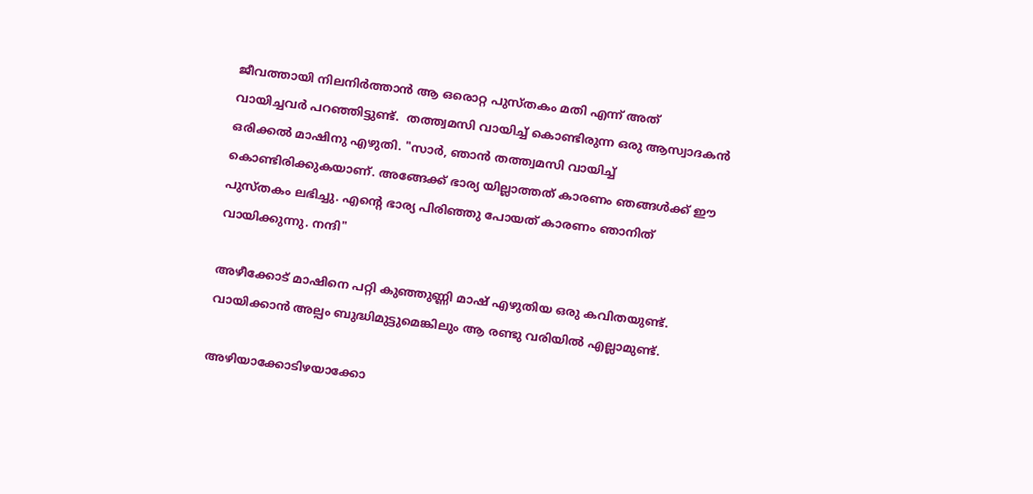ജീവത്തായി നിലനിര്‍ത്താന്‍ ആ ഒരൊറ്റ പുസ്തകം മതി എന്ന് അത് വായിച്ചവര്‍ പറഞ്ഞിട്ടുണ്ട്.  തത്ത്വമസി വായിച്ച് കൊണ്ടിരുന്ന ഒരു ആസ്വാദകന്‍ ഒരിക്കല്‍ മാഷിനു എഴുതി. "സാര്‍, ഞാന്‍ തത്ത്വമസി വായിച്ച് കൊണ്ടിരിക്കുകയാണ്. അങ്ങേക്ക് ഭാര്യ യില്ലാത്തത് കാരണം ഞങ്ങള്‍ക്ക് ഈ പുസ്തകം ലഭിച്ചു. എന്റെ ഭാര്യ പിരിഞ്ഞു പോയത് കാരണം ഞാനിത് വായിക്കുന്നു. നന്ദി"

അഴീക്കോട് മാഷിനെ പറ്റി കുഞ്ഞുണ്ണി മാഷ്‌ എഴുതിയ ഒരു കവിതയുണ്ട്. വായിക്കാന്‍ അല്പം ബുദ്ധിമുട്ടുമെങ്കിലും ആ രണ്ടു വരിയില്‍ എല്ലാമുണ്ട്.

അഴിയാക്കോടിഴയാക്കോ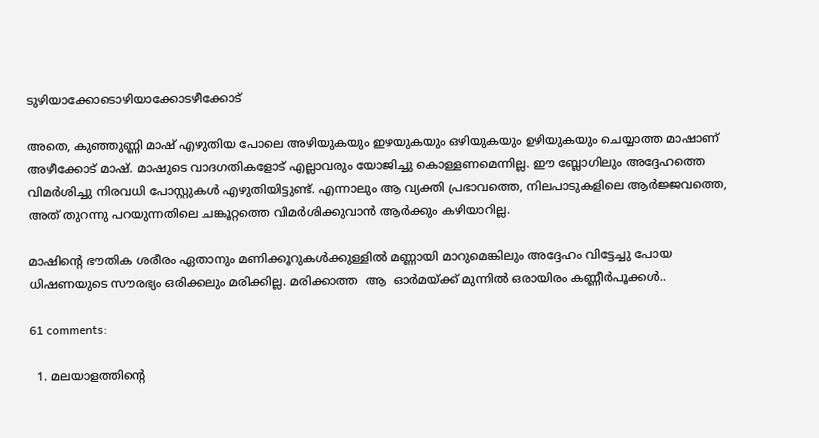ടുഴിയാക്കോടൊഴിയാക്കോടഴീക്കോട്

അതെ, കുഞ്ഞുണ്ണി മാഷ്‌ എഴുതിയ പോലെ അഴിയുകയും ഇഴയുകയും ഒഴിയുകയും ഉഴിയുകയും ചെയ്യാത്ത മാഷാണ് അഴീക്കോട് മാഷ്‌. മാഷുടെ വാദഗതികളോട് എല്ലാവരും യോജിച്ചു കൊള്ളണമെന്നില്ല. ഈ ബ്ലോഗിലും അദ്ദേഹത്തെ വിമര്‍ശിച്ചു നിരവധി പോസ്റ്റുകള്‍ എഴുതിയിട്ടുണ്ട്. എന്നാലും ആ വ്യക്തി പ്രഭാവത്തെ, നിലപാടുകളിലെ ആര്‍ജ്ജവത്തെ, അത് തുറന്നു പറയുന്നതിലെ ചങ്കൂറ്റത്തെ വിമര്‍ശിക്കുവാന്‍ ആര്‍ക്കും കഴിയാറില്ല.

മാഷിന്റെ ഭൗതിക ശരീരം ഏതാനും മണിക്കൂറുകള്‍ക്കുള്ളില്‍ മണ്ണായി മാറുമെങ്കിലും അദ്ദേഹം വിട്ടേച്ചു പോയ ധിഷണയുടെ സൗരഭ്യം ഒരിക്കലും മരിക്കില്ല. മരിക്കാത്ത  ആ  ഓര്‍മയ്ക്ക് മുന്നില്‍ ഒരായിരം കണ്ണീര്‍പൂക്കള്‍..

61 comments:

  1. മലയാളത്തിന്റെ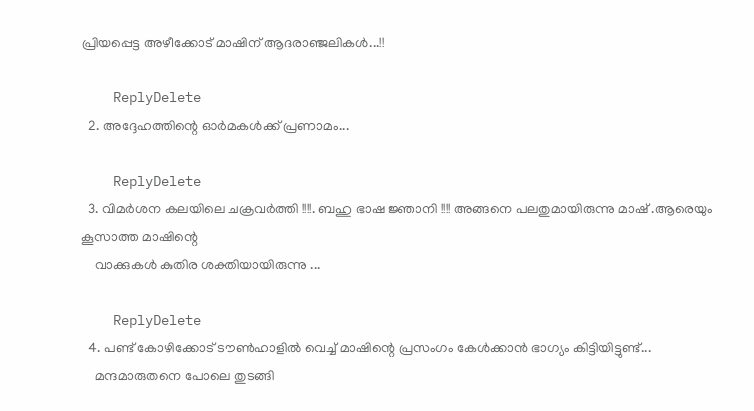പ്രിയപ്പെട്ട അഴീക്കോട് മാഷിന് ആദരാഞ്ജലികൾ...!!

    ReplyDelete
  2. അദ്ദേഹത്തിന്റെ ഓര്‍മകള്‍ക്ക് പ്രണാമം...

    ReplyDelete
  3. വിമര്‍ശന കലയിലെ ചക്രവര്‍ത്തി !!!!. ബഹു ഭാഷ ജ്ഞാനി !!!! അങ്ങനെ പലതുമായിരുന്നു മാഷ് .ആരെയും കൂസാത്ത മാഷിന്റെ
    വാക്കുകള്‍ കുതിര ശക്തിയായിരുന്നു ...

    ReplyDelete
  4. പണ്ട് കോഴിക്കോട് ടൗണ്‍ഹാളില്‍ വെച്ച് മാഷിന്റെ പ്രസംഗം കേള്‍ക്കാന്‍ ഭാഗ്യം കിട്ടിയിട്ടുണ്ട്...
    മന്ദമാരുതനെ പോലെ തുടങ്ങി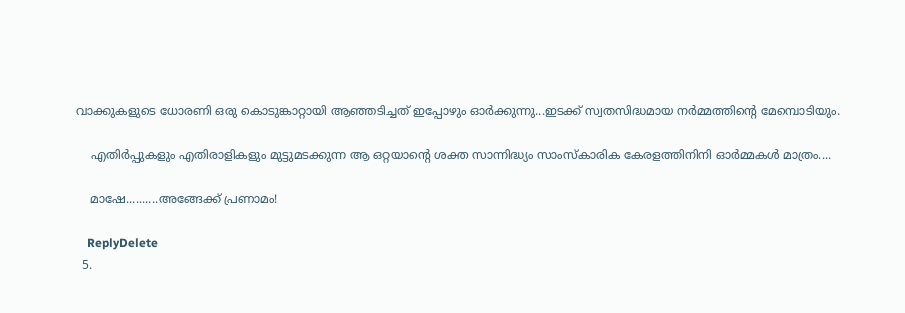വാക്കുകളുടെ ധോരണി ഒരു കൊടുങ്കാറ്റായി ആഞ്ഞടിച്ചത് ഇപ്പോഴും ഓര്‍ക്കുന്നു...ഇടക്ക് സ്വതസിദ്ധമായ നര്‍മ്മത്തിന്റെ മേമ്പൊടിയും.

    എതിര്‍പ്പുകളും എതിരാളികളും മുട്ടുമടക്കുന്ന ആ ഒറ്റയാന്റെ ശക്ത സാന്നിദ്ധ്യം സാംസ്കാരിക കേരളത്തിനിനി ഓര്‍മ്മകള്‍ മാത്രം....

    മാഷേ..........അങ്ങേക്ക് പ്രണാമം!

    ReplyDelete
  5.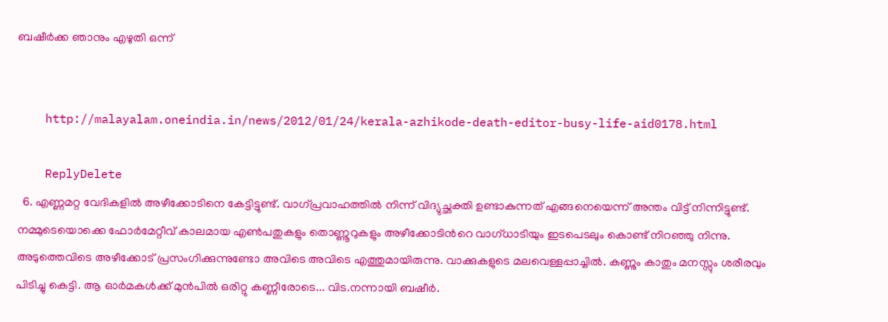ബഷീര്‍ക്ക ഞാനും എഴുതി ഒന്ന്


    http://malayalam.oneindia.in/news/2012/01/24/kerala-azhikode-death-editor-busy-life-aid0178.html

    ReplyDelete
  6. എണ്ണമറ്റ വേദികളില്‍ അഴീക്കോടിനെ കേട്ടിട്ടുണ്ട്. വാഗ്പ്രവാഹത്തില്‍ നിന്ന് വിദ്യുച്ഛക്തി ഉണ്ടാകുന്നത് എങ്ങനെയെന്ന് അന്തം വിട്ട് നിന്നിട്ടുണ്ട്. നമ്മുടെയൊക്കെ ഫോര്‍മേറ്റീവ് കാലമായ എണ്‍പതുകളും തൊണ്ണൂറുകളും അഴീക്കോടിന്‍റെ വാഗ്ധാടിയും ഇടപെടലും കൊണ്ട് നിറഞ്ഞു നിന്നു. അടുത്തെവിടെ അഴീക്കോട്‌ പ്രസംഗിക്കുന്നുണ്ടോ അവിടെ അവിടെ എത്തുമായിരുന്നു. വാക്കുകളുടെ മലവെള്ളപ്പാച്ചില്‍. കണ്ണും കാതും മനസ്സും ശരീരവും പിടിച്ചു കെട്ടി. ആ ഓര്‍മകള്‍ക്ക് മുന്‍പില്‍ ഒരിറ്റു കണ്ണീരോടെ... വിട.നന്നായി ബഷീര്‍.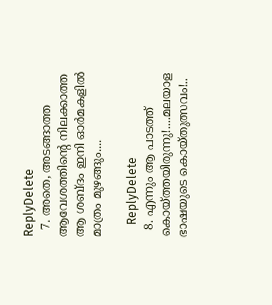ReplyDelete
  7. അതെ, അടങ്ങാത്ത ആവേശത്തിന്റെ നിലക്കാത്ത ആ ശബ്ദം ഇനി ഓര്‍മകളില്‍ മാത്രം മുഴങ്ങും....

    ReplyDelete
  8. എന്നും ആ പാടത്ത് കൊയ്ത്തയിരുന്നു!....മലയാള ഭാഷയുടെ കൊയ്തുത്സവം!..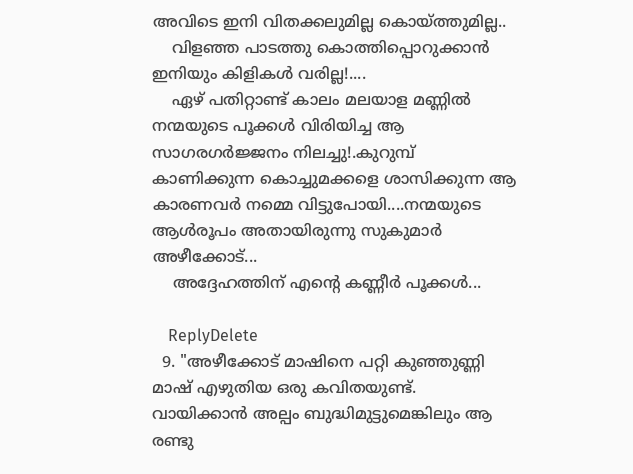അവിടെ ഇനി വിതക്കലുമില്ല കൊയ്ത്തുമില്ല..
    വിളഞ്ഞ പാടത്തു കൊത്തിപ്പൊറുക്കാന്‍ ഇനിയും കിളികള്‍ വരില്ല!....
    ഏഴ് പതിറ്റാണ്ട് കാലം മലയാള മണ്ണില്‍ നന്മയുടെ പൂക്കള്‍ വിരിയിച്ച ആ സാഗരഗര്‍ജ്ജനം നിലച്ചു!.കുറുമ്പ് കാണിക്കുന്ന കൊച്ചുമക്കളെ ശാസിക്കുന്ന ആ കാരണവര്‍ നമ്മെ വിട്ടുപോയി....നന്മയുടെ ആള്‍രൂപം അതായിരുന്നു സുകുമാര്‍ അഴീക്കോട്...
    അദ്ദേഹത്തിന് എന്‍റെ കണ്ണീര്‍ പൂക്കള്‍...

    ReplyDelete
  9. "അഴീക്കോട് മാഷിനെ പറ്റി കുഞ്ഞുണ്ണി മാഷ്‌ എഴുതിയ ഒരു കവിതയുണ്ട്. വായിക്കാന്‍ അല്പം ബുദ്ധിമുട്ടുമെങ്കിലും ആ രണ്ടു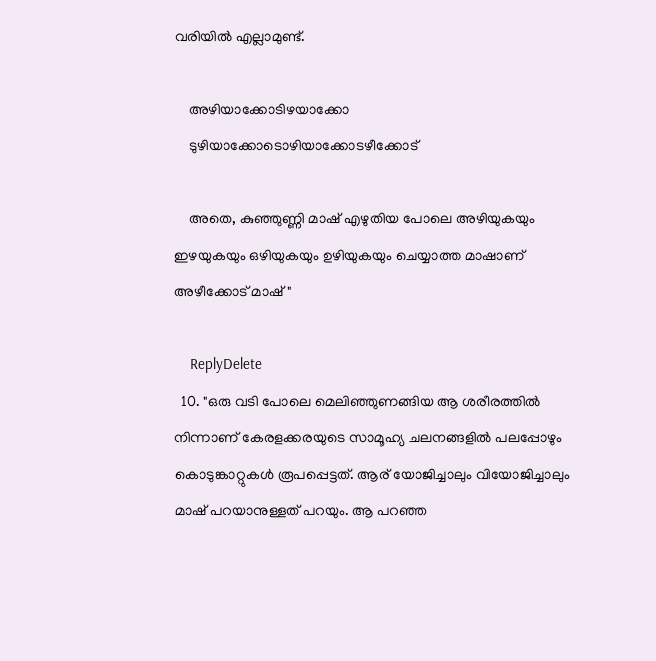വരിയില്‍ എല്ലാമുണ്ട്.

    അഴിയാക്കോടിഴയാക്കോ
    ടുഴിയാക്കോടൊഴിയാക്കോടഴീക്കോട്

    അതെ, കുഞ്ഞുണ്ണി മാഷ്‌ എഴുതിയ പോലെ അഴിയുകയും ഇഴയുകയും ഒഴിയുകയും ഉഴിയുകയും ചെയ്യാത്ത മാഷാണ് അഴീക്കോട് മാഷ്‌"

    ReplyDelete
  10. "ഒരു വടി പോലെ മെലിഞ്ഞുണങ്ങിയ ആ ശരീരത്തില്‍ നിന്നാണ് കേരളക്കരയുടെ സാമൂഹ്യ ചലനങ്ങളില്‍ പലപ്പോഴും കൊടുങ്കാറ്റുകള്‍ രൂപപ്പെട്ടത്. ആര് യോജിച്ചാലും വിയോജിച്ചാലും മാഷ്‌ പറയാനുള്ളത് പറയും. ആ പറഞ്ഞ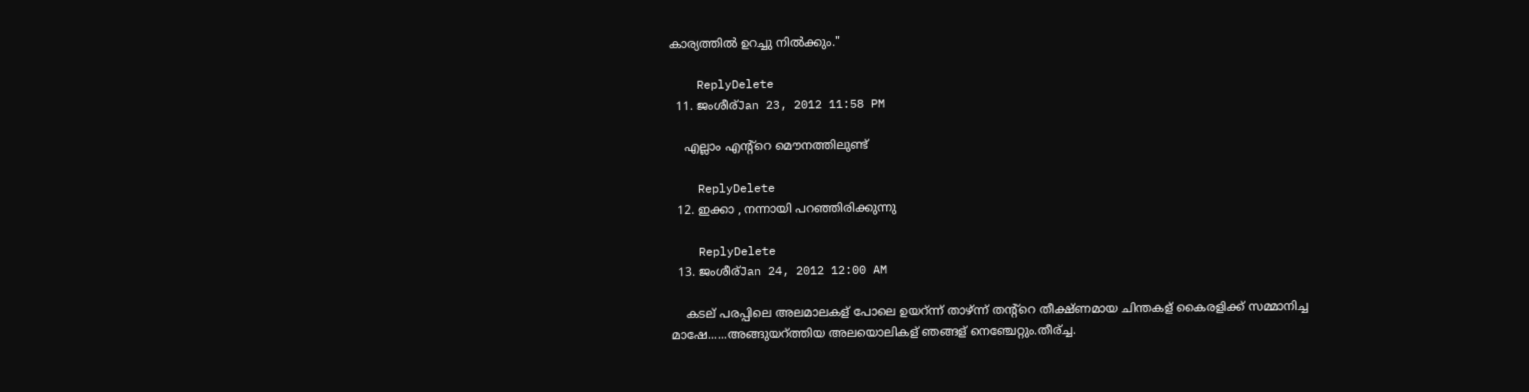കാര്യത്തില്‍ ഉറച്ചു നില്‍ക്കും."

    ReplyDelete
  11. ജംശീര്Jan 23, 2012 11:58 PM

    എല്ലാം എന്റ്റെ മൌനത്തിലുണ്ട്

    ReplyDelete
  12. ഇക്കാ , നന്നായി പറഞ്ഞിരിക്കുന്നു

    ReplyDelete
  13. ജംശീര്Jan 24, 2012 12:00 AM

    കടല് പരപ്പിലെ അലമാലകള് പോലെ ഉയറ്ന്ന് താഴ്ന്ന് തന്റ്റെ തീക്ഷ്ണമായ ചിന്തകള് കൈരളിക്ക് സമ്മാനിച്ച മാഷേ......അങ്ങുയറ്ത്തിയ അലയൊലികള് ഞങ്ങള് നെഞ്ചേറ്റും.തീര്ച്ച.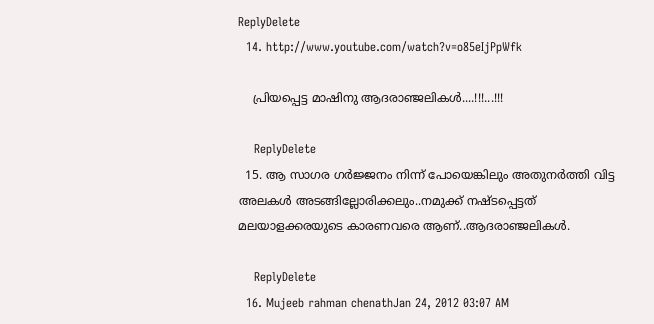ReplyDelete
  14. http://www.youtube.com/watch?v=o85eIjPpWfk

    പ്രിയപ്പെട്ട മാഷിനു ആദരാഞ്ജലികള്‍....!!!...!!!

    ReplyDelete
  15. ആ സാഗര ഗര്‍ജ്ജനം നിന്ന് പോയെങ്കിലും അതുനര്‍ത്തി വിട്ട അലകള്‍ അടങ്ങില്ലോരിക്കലും..നമുക്ക് നഷ്ടപ്പെട്ടത് മലയാളക്കരയുടെ കാരണവരെ ആണ്..ആദരാഞ്ജലികള്‍.

    ReplyDelete
  16. Mujeeb rahman chenathJan 24, 2012 03:07 AM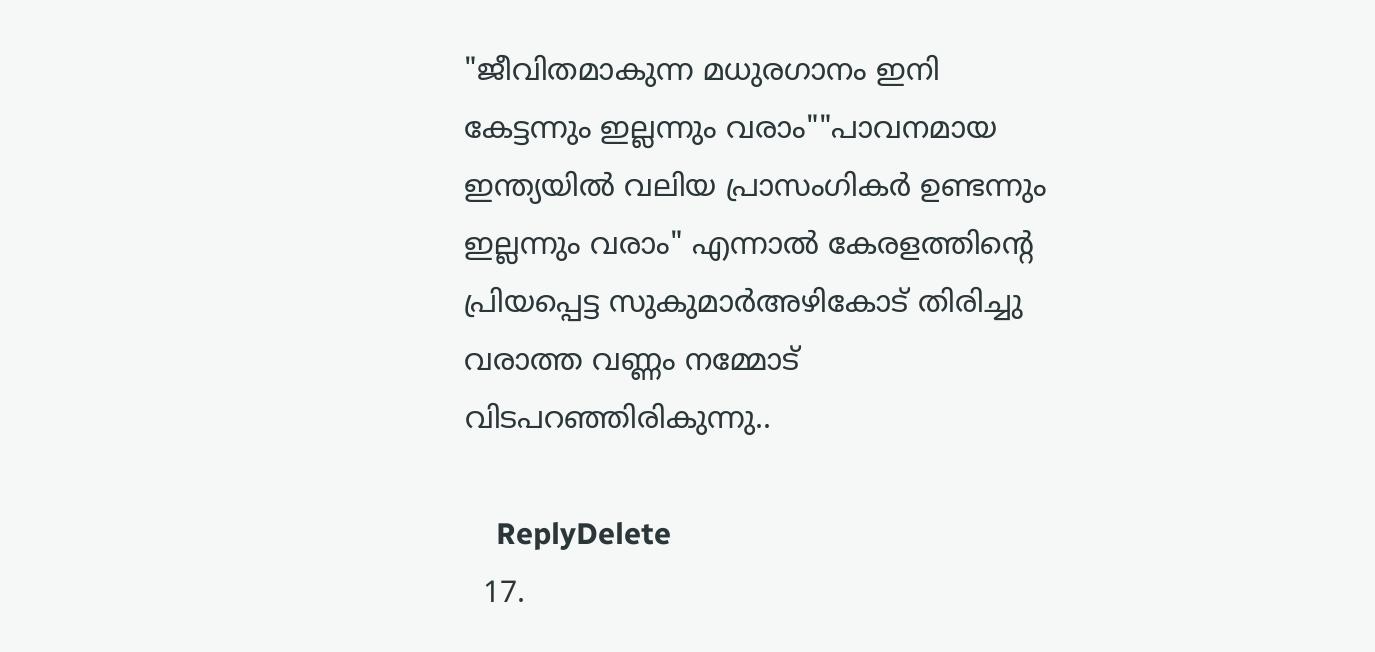"ജീവിതമാകുന്ന മധുരഗാനം ഇനി കേട്ടന്നും ഇല്ലന്നും വരാം""പാവനമായ ഇന്ത്യയില്‍ വലിയ പ്രാസംഗികര്‍ ഉണ്ടന്നും ഇല്ലന്നും വരാം" എന്നാല്‍ കേരളത്തിന്‍റെ പ്രിയപ്പെട്ട സുകുമാര്‍അഴികോട് തിരിച്ചു വരാത്ത വണ്ണം നമ്മോട്‌ വിടപറഞ്ഞിരികുന്നു..

    ReplyDelete
  17.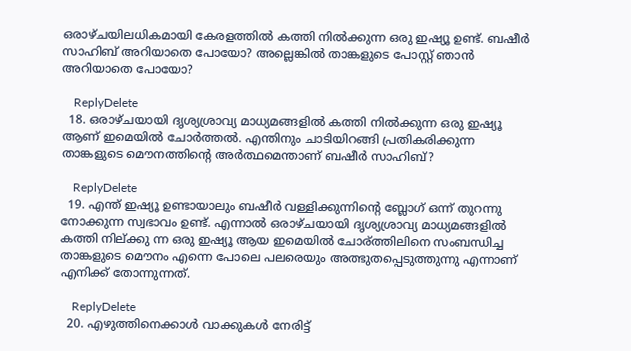ഒരാഴ്ചയിലധികമായി കേരളത്തില്‍ കത്തി നില്‍ക്കുന്ന ഒരു ഇഷ്യൂ ഉണ്ട്. ബഷീര്‍ സാഹിബ്‌ അറിയാതെ പോയോ? അല്ലെങ്കില്‍ താങ്കളുടെ പോസ്റ്റ്‌ ഞാന്‍ അറിയാതെ പോയോ?

    ReplyDelete
  18. ഒരാഴ്ചയായി ദൃശ്യശ്രാവ്യ മാധ്യമങ്ങളില്‍ കത്തി നില്‍ക്കുന്ന ഒരു ഇഷ്യൂ ആണ് ഇമെയില്‍ ചോര്‍ത്തല്‍. എന്തിനും ചാടിയിറങ്ങി പ്രതികരിക്കുന്ന താങ്കളുടെ മൌനത്തിന്റെ അര്‍ത്ഥമെന്താണ് ബഷീര്‍ സാഹിബ്?

    ReplyDelete
  19. എന്ത് ഇഷ്യൂ ഉണ്ടായാലും ബഷീര്‍ വള്ളിക്കുന്നിന്റെ ബ്ലോഗ്‌ ഒന്ന് തുറന്നു നോക്കുന്ന സ്വഭാവം ഉണ്ട്. എന്നാല്‍ ഒരാഴ്ചയായി ദൃശ്യശ്രാവ്യ മാധ്യമങ്ങളില്‍ കത്തി നില്ക്കു ന്ന ഒരു ഇഷ്യൂ ആയ ഇമെയില്‍ ചോര്ത്തിലിനെ സംബന്ധിച്ച താങ്കളുടെ മൌനം എന്നെ പോലെ പലരെയും അത്ഭുതപ്പെടുത്തുന്നു എന്നാണ് എനിക്ക് തോന്നുന്നത്.

    ReplyDelete
  20. എഴുത്തിനെക്കാള്‍ വാക്കുകള്‍ നേരിട്ട്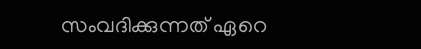സംവദിക്കുന്നത് ഏറെ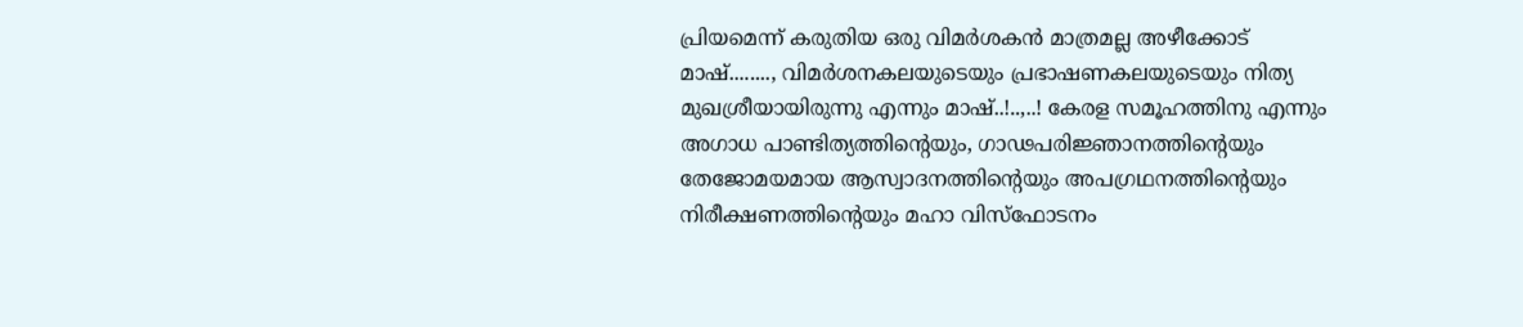പ്രിയമെന്ന് കരുതിയ ഒരു വിമര്‍ശകന്‍ മാത്രമല്ല അഴീക്കോട് മാഷ്‌........, വിമര്‍ശനകലയുടെയും പ്രഭാഷണകലയുടെയും നിത്യ മുഖശ്രീയായിരുന്നു എന്നും മാഷ്‌..!..,..! കേരള സമൂഹത്തിനു എന്നും അഗാധ പാണ്ടിത്യത്തിന്റെയും, ഗാഢപരിജ്ഞാനത്തിന്റെയും തേജോമയമായ ആസ്വാദനത്തിന്റെയും അപഗ്രഥനത്തിന്റെയും നിരീക്ഷണത്തിന്റെയും മഹാ വിസ്ഫോടനം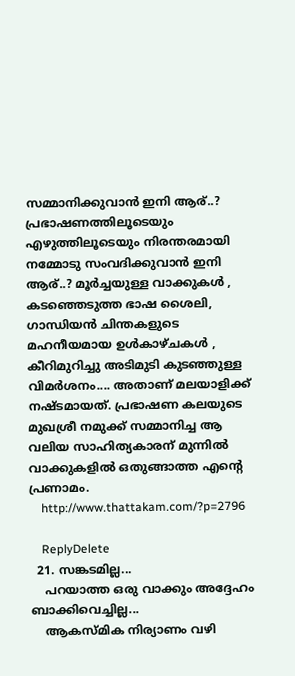സമ്മാനിക്കുവാന്‍ ഇനി ആര്..? പ്രഭാഷണത്തിലൂടെയും എഴുത്തിലൂടെയും നിരന്തരമായി നമ്മോടു സംവദിക്കുവാന്‍ ഇനി ആര്..? മൂര്‍ച്ചയുള്ള വാക്കുകള്‍ , കടഞ്ഞെടുത്ത ഭാഷ ശൈലി, ഗാന്ധിയന്‍ ചിന്തകളുടെ മഹനീയമായ ഉള്‍കാഴ്ചകള്‍ , കീറിമുറിച്ചു അടിമുടി കുടഞ്ഞുള്ള വിമര്‍ശനം.... അതാണ്‌ മലയാളിക്ക് നഷ്ടമായത്. പ്രഭാഷണ കലയുടെ മുഖശ്രീ നമുക്ക് സമ്മാനിച്ച ആ വലിയ സാഹിത്യകാരന് മുന്നില്‍ വാക്കുകളില്‍ ഒതുങ്ങാത്ത എന്റെ പ്രണാമം.
    http://www.thattakam.com/?p=2796

    ReplyDelete
  21. സങ്കടമില്ല...
    പറയാത്ത ഒരു വാക്കും അദ്ദേഹം ബാക്കിവെച്ചില്ല...
    ആകസ്മിക നിര്യാണം വഴി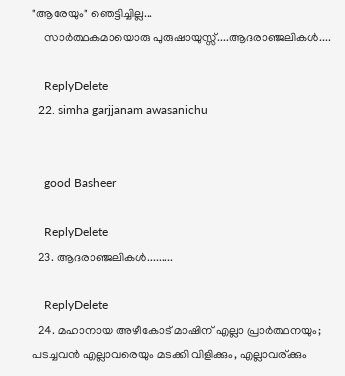"ആരേയും" ഞെട്ടിച്ചില്ല...
    സാര്‍ത്ഥകമായൊരു പുരുഷായുസ്സ്....ആദരാഞ്ജലികള്‍....

    ReplyDelete
  22. simha garjjanam awasanichu


    good Basheer

    ReplyDelete
  23. ആദരാഞ്ജലികള്‍.........

    ReplyDelete
  24. മഹാനായ അഴീകോട് മാഷിന് എല്ലാ പ്രാര്‍ത്ഥനയും; പടച്ചവന്‍ എല്ലാവരെയും മടക്കി വിളിക്കും, എല്ലാവര്ക്കും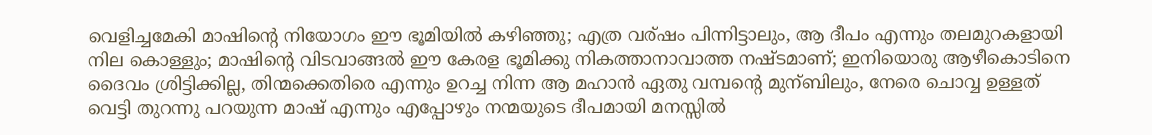വെളിച്ചമേകി മാഷിന്റെ നിയോഗം ഈ ഭൂമിയില്‍ കഴിഞ്ഞു; എത്ര വര്ഷം പിന്നിട്ടാലും, ആ ദീപം എന്നും തലമുറകളായി നില കൊള്ളും; മാഷിന്റെ വിടവാങ്ങല്‍ ഈ കേരള ഭൂമിക്കു നികത്താനാവാത്ത നഷ്ടമാണ്; ഇനിയൊരു ആഴീകൊടിനെ ദൈവം ശ്രിട്ടിക്കില്ല, തിന്മക്കെതിരെ എന്നും ഉറച്ച നിന്ന ആ മഹാന്‍ ഏതു വമ്പന്റെ മുന്ബിലും, നേരെ ചൊവ്വ ഉള്ളത് വെട്ടി തുറന്നു പറയുന്ന മാഷ് എന്നും എപ്പോഴും നന്മയുടെ ദീപമായി മനസ്സില്‍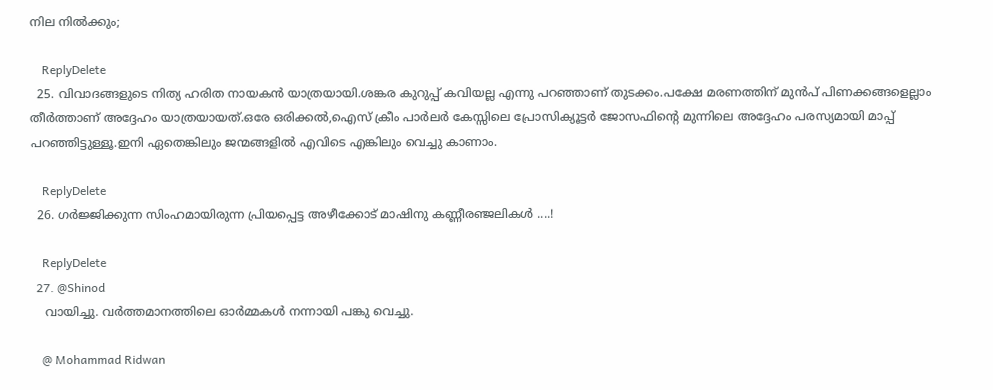നില നില്‍ക്കും;

    ReplyDelete
  25. വിവാദങ്ങളുടെ നിത്യ ഹരിത നായകന്‍ യാത്രയായി.ശങ്കര കുറുപ്പ് കവിയല്ല എന്നു പറഞ്ഞാണ് തുടക്കം.പക്ഷേ മരണത്തിന് മുന്‍പ് പിണക്കങ്ങളെല്ലാം തീര്‍ത്താണ് അദ്ദേഹം യാത്രയായത്.ഒരേ ഒരിക്കല്‍,ഐസ് ക്രീം പാര്‍ലര്‍ കേസ്സിലെ പ്രോസിക്യൂട്ടര്‍ ജോസഫിന്‍റെ മുന്നിലെ അദ്ദേഹം പരസ്യമായി മാപ്പ് പറഞ്ഞിട്ടുള്ളൂ.ഇനി ഏതെങ്കിലും ജന്മങ്ങളില്‍ എവിടെ എങ്കിലും വെച്ചു കാണാം.

    ReplyDelete
  26. ഗര്‍ജ്ജിക്കുന്ന സിംഹമായിരുന്ന പ്രിയപ്പെട്ട അഴീക്കോട് മാഷിനു കണ്ണീരഞ്ജലികള്‍ ....!

    ReplyDelete
  27. @Shinod
    വായിച്ചു. വര്‍ത്തമാനത്തിലെ ഓര്‍മ്മകള്‍ നന്നായി പങ്കു വെച്ചു.

    @ Mohammad Ridwan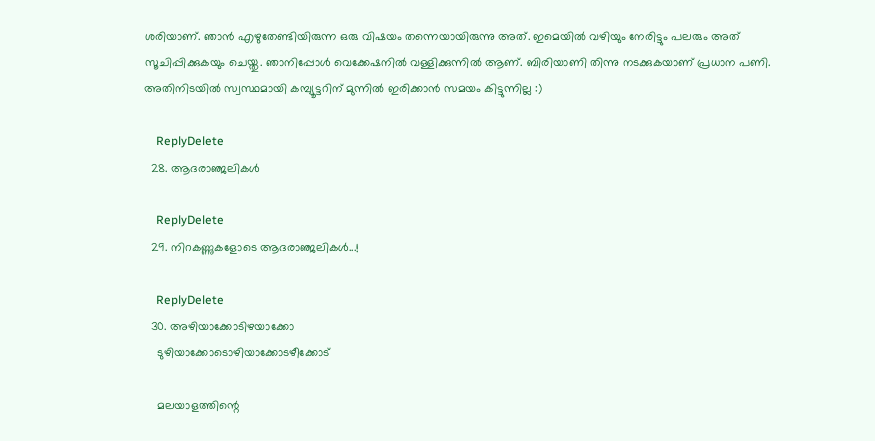ശരിയാണ്. ഞാന്‍ എഴുതേണ്ടിയിരുന്ന ഒരു വിഷയം തന്നെയായിരുന്നു അത്. ഇമെയില്‍ വഴിയും നേരിട്ടും പലരും അത് സൂചിപ്പിക്കുകയും ചെയ്തു. ഞാനിപ്പോള്‍ വെക്കേഷനില്‍ വള്ളിക്കുന്നില്‍ ആണ്. ബിരിയാണി തിന്നു നടക്കുകയാണ് പ്രധാന പണി. അതിനിടയില്‍ സ്വസ്ഥമായി കമ്പ്യൂട്ടറിന് മുന്നില്‍ ഇരിക്കാന്‍ സമയം കിട്ടുന്നില്ല :)

    ReplyDelete
  28. ആദരാഞ്ജലികള്‍

    ReplyDelete
  29. നിറകണ്ണുകളോടെ ആദരാഞ്ജലികൾ...!

    ReplyDelete
  30. അഴിയാക്കോടിഴയാക്കോ
    ടുഴിയാക്കോടൊഴിയാക്കോടഴീക്കോട്

    മലയാളത്തിന്റെ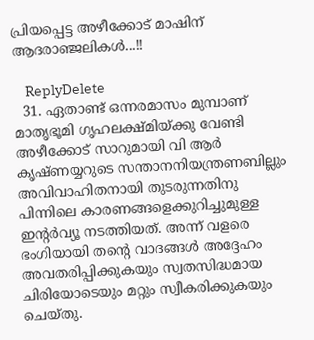പ്രിയപ്പെട്ട അഴീക്കോട് മാഷിന് ആദരാഞ്ജലികൾ...!!

    ReplyDelete
  31. ഏതാണ്ട് ഒന്നരമാസം മുമ്പാണ് മാതൃഭൂമി ഗൃഹലക്ഷ്മിയ്ക്കു വേണ്ടി അഴീക്കോട് സാറുമായി വി ആര്‍ കൃഷ്ണയ്യറുടെ സന്താനനിയന്ത്രണബില്ലും അവിവാഹിതനായി തുടരുന്നതിനു പിന്നിലെ കാരണങ്ങളെക്കുറിച്ചുമുള്ള ഇന്റര്‍വ്യൂ നടത്തിയത്. അന്ന് വളരെ ഭംഗിയായി തന്റെ വാദങ്ങള്‍ അദ്ദേഹം അവതരിപ്പിക്കുകയും സ്വതസിദ്ധമായ ചിരിയോടെയും മറ്റും സ്വീകരിക്കുകയും ചെയ്തു.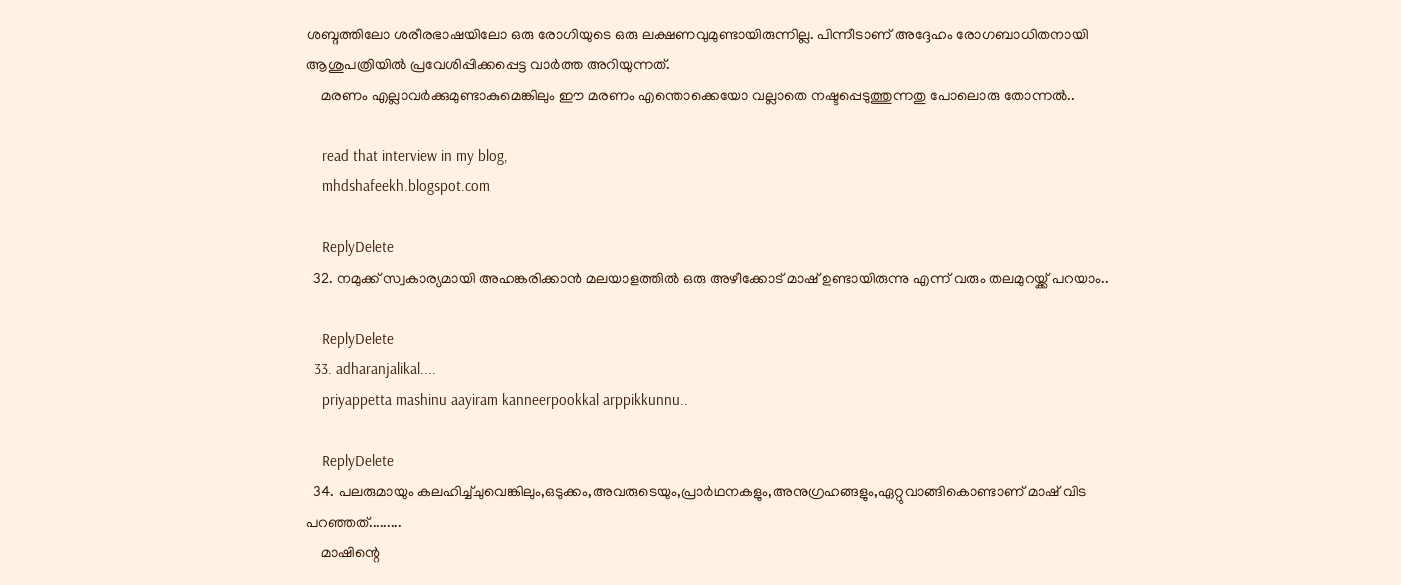ശബ്ദത്തിലോ ശരീരഭാഷയിലോ ഒരു രോഗിയുടെ ഒരു ലക്ഷണവുമുണ്ടായിരുന്നില്ല. പിന്നീടാണ് അദ്ദേഹം രോഗബാധിതനായി ആശുപത്രിയില്‍ പ്രവേശിപ്പിക്കപ്പെട്ട വാര്‍ത്ത അറിയുന്നത്.
    മരണം എല്ലാവര്‍ക്കുമുണ്ടാകുമെങ്കിലും ഈ മരണം എന്തൊക്കെയോ വല്ലാതെ നഷ്ടപ്പെടുത്തുന്നതു പോലൊരു തോന്നല്‍..

    read that interview in my blog,
    mhdshafeekh.blogspot.com

    ReplyDelete
  32. നമുക്ക്‌ സ്വകാര്യമായി അഹങ്കരിക്കാന്‍ മലയാളത്തില്‍ ഒരു അഴീക്കോട്‌ മാഷ്‌ ഉണ്ടായിരുന്നു എന്ന് വരും തലമുറയ്ക്ക് പറയാം..

    ReplyDelete
  33. adharanjalikal....
    priyappetta mashinu aayiram kanneerpookkal arppikkunnu..

    ReplyDelete
  34. പലരുമായും കലഹിച്ച്ചുവെങ്കിലും,ഒടുക്കം,അവരുടെയും,പ്രാര്‍ഥനകളും,അനുഗ്രഹങ്ങളും,ഏറ്റുവാങ്ങികൊണ്ടാണ് മാഷ്‌ വിട പറഞ്ഞത്.........
    മാഷിന്റെ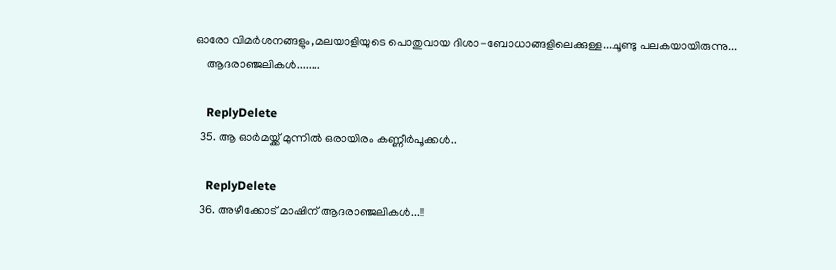ഓരോ വിമര്‍ശനങ്ങളും,മലയാളിയുടെ പൊതുവായ ദിശാ-ബോധാങ്ങളിലെക്കുള്ള...ചൂണ്ടു പലകയായിരുന്നു...
    ആദരാഞ്ജലികള്‍........

    ReplyDelete
  35. ആ ഓര്‍മയ്ക്ക് മുന്നില്‍ ഒരായിരം കണ്ണീര്‍പൂക്കള്‍..

    ReplyDelete
  36. അഴീക്കോട് മാഷിന് ആദരാഞ്ജലികൾ...!!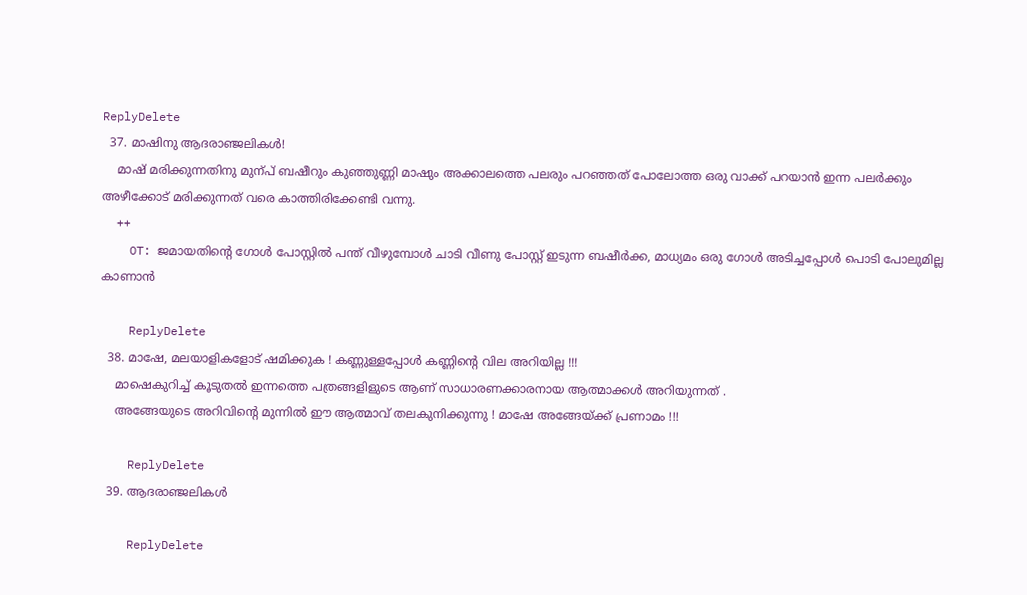ReplyDelete
  37. മാഷിനു ആദരാഞ്ജലികള്‍!
    മാഷ്‌ മരിക്കുന്നതിനു മുന്പ് ബഷീറും കുഞ്ഞുണ്ണി മാഷും അക്കാലത്തെ പലരും പറഞ്ഞത് പോലോത്ത ഒരു വാക്ക് പറയാന്‍ ഇന്ന പലര്‍ക്കും അഴീക്കോട്‌ മരിക്കുന്നത് വരെ കാത്തിരിക്കേണ്ടി വന്നു.
    ++
    OT: ജമായതിന്റെ ഗോള്‍ പോസ്റ്റില്‍ പന്ത് വീഴുമ്പോള്‍ ചാടി വീണു പോസ്റ്റ്‌ ഇടുന്ന ബഷീര്‍ക്ക, മാധ്യമം ഒരു ഗോള്‍ അടിച്ചപ്പോള്‍ പൊടി പോലുമില്ല കാണാന്‍

    ReplyDelete
  38. മാഷേ, മലയാളികളോട് ഷമിക്കുക ! കണ്ണുള്ളപ്പോള്‍ കണ്ണിന്റെ വില അറിയില്ല !!!
    മാഷെകുറിച്ച് കൂടുതല്‍ ഇന്നത്തെ പത്രങ്ങളിളുടെ ആണ് സാധാരണക്കാരനായ ആത്മാക്കള്‍ അറിയുന്നത് .
    അങ്ങേയുടെ അറിവിന്റെ മുന്നില്‍ ഈ ആത്മാവ് തലകുനിക്കുന്നു ! മാഷേ അങ്ങേയ്ക്ക് പ്രണാമം !!!

    ReplyDelete
  39. ആദരാഞ്ജലികള്‍

    ReplyDelete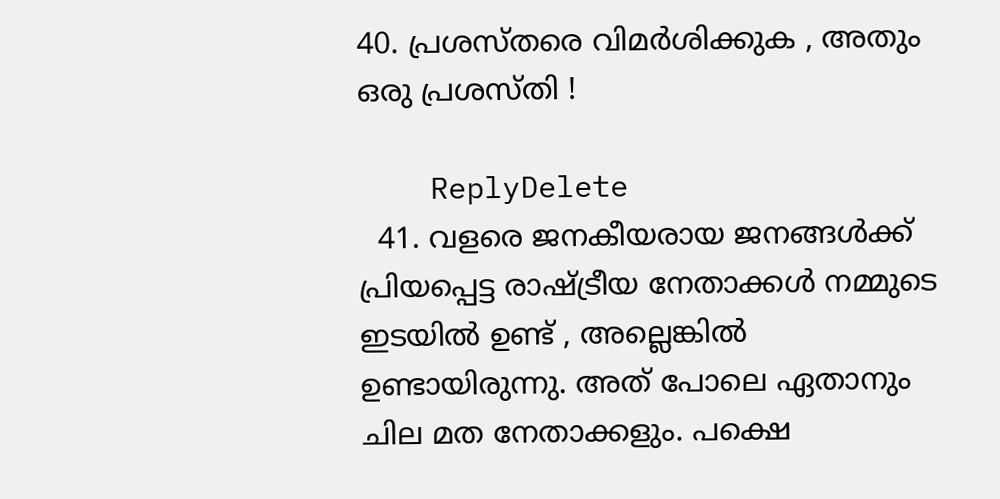40. പ്രശസ്തരെ വിമര്‍ശിക്കുക , അതും ഒരു പ്രശസ്തി !

    ReplyDelete
  41. വളരെ ജനകീയരായ ജനങ്ങള്‍ക്ക്‌ പ്രിയപ്പെട്ട രാഷ്ട്രീയ നേതാക്കള്‍ നമ്മുടെ ഇടയില്‍ ഉണ്ട് , അല്ലെങ്കില്‍ ഉണ്ടായിരുന്നു. അത് പോലെ ഏതാനും ചില മത നേതാക്കളും. പക്ഷെ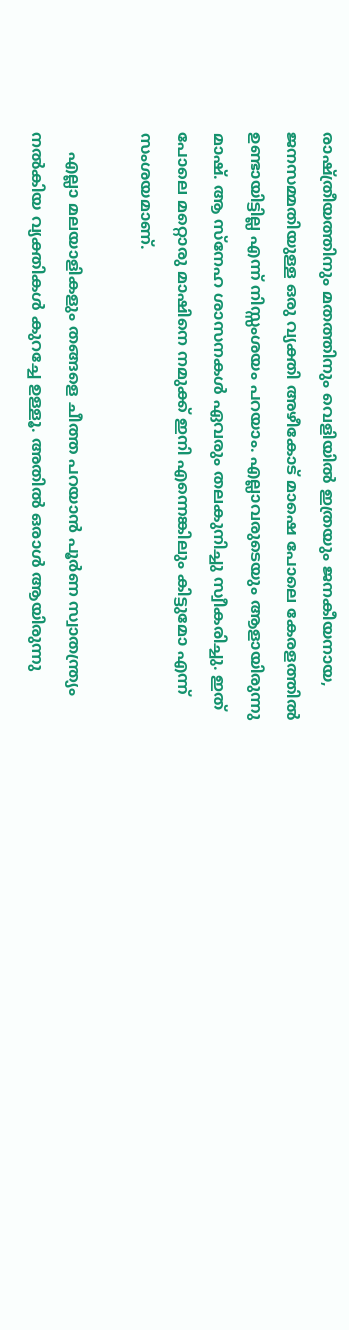രാഷ്ത്രീയത്തിനും മതത്തിനും വെളിയില്‍ ഇത്രയും ജനകീയനായ, ജനസമ്മതിയുള്ള ഒരു വ്യക്തി അഴീകോട് മാഷെ പോലെ കേരളത്തില്‍ ഉണ്ടായിട്ടില്ല എന്ന് നിസ്സംശയം പറയാം. എല്ലാവരുടെയും ആളായിരുന്നു മാഷ്‌. ആ സ്നേഹ ശാസനകള്‍ ഏവരും തലകുനിച്ചു സ്വീകരിച്ചു. ഇത് പോലെ മറ്റൊരു മാഷിനെ നമുക്ക് ഇനി എന്നെങ്കിലും കിട്ടുമോ എന്ന് സംശയമാണ്.

    എല്ലാ മലയാളികളും തങ്ങളെ ചീത്ത പറയാന്‍ പൂര്‍ണ സ്വാതന്ത്ര്യം നല്‍കിയ വ്യക്തികള്‍ കുറച്ചേ ഉള്ളൂ. അതില്‍ ഒരാള്‍ ആയിരുന്നു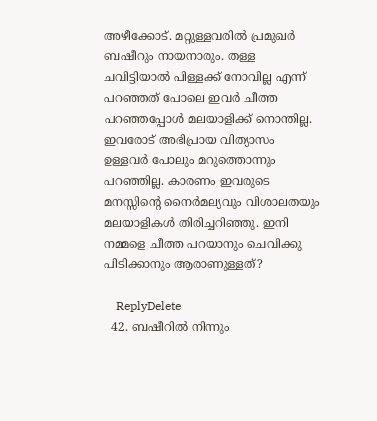അഴീക്കോട്. മറ്റുള്ളവരില്‍ പ്രമുഖര്‍ ബഷീറും നായനാരും. തള്ള ചവിട്ടിയാല്‍ പിള്ളക്ക് നോവില്ല എന്ന് പറഞ്ഞത് പോലെ ഇവര്‍ ചീത്ത പറഞ്ഞപ്പോള്‍ മലയാളിക്ക് നൊന്തില്ല. ഇവരോട് അഭിപ്രായ വിത്യാസം ഉള്ളവര്‍ പോലും മറുത്തൊന്നും പറഞ്ഞില്ല. കാരണം ഇവരുടെ മനസ്സിന്റെ നൈര്‍മല്യവും വിശാലതയും മലയാളികള്‍ തിരിച്ചറിഞ്ഞു. ഇനി നമ്മളെ ചീത്ത പറയാനും ചെവിക്കു പിടിക്കാനും ആരാണുള്ളത്?

    ReplyDelete
  42. ബഷീറില്‍ നിന്നും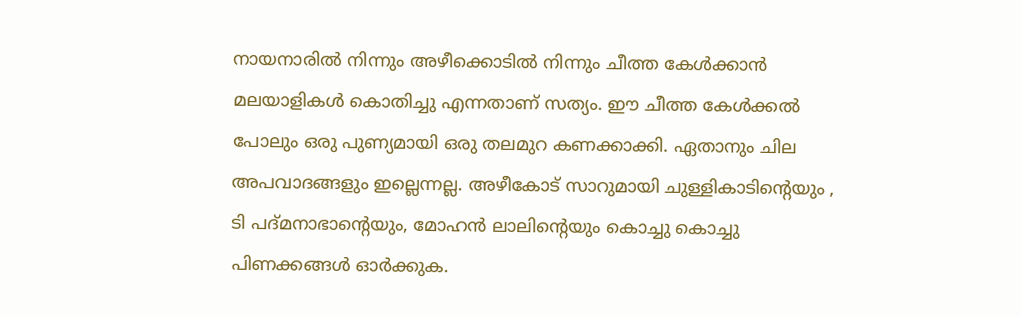നായനാരില്‍ നിന്നും അഴീക്കൊടില്‍ നിന്നും ചീത്ത കേള്‍ക്കാന്‍ മലയാളികള്‍ കൊതിച്ചു എന്നതാണ് സത്യം. ഈ ചീത്ത കേള്‍ക്കല്‍ പോലും ഒരു പുണ്യമായി ഒരു തലമുറ കണക്കാക്കി. ഏതാനും ചില അപവാദങ്ങളും ഇല്ലെന്നല്ല. അഴീകോട് സാറുമായി ചുള്ളികാടിന്റെയും , ടി പദ്മനാഭാന്റെയും, മോഹന്‍ ലാലിന്റെയും കൊച്ചു കൊച്ചു പിണക്കങ്ങള്‍ ഓര്‍ക്കുക.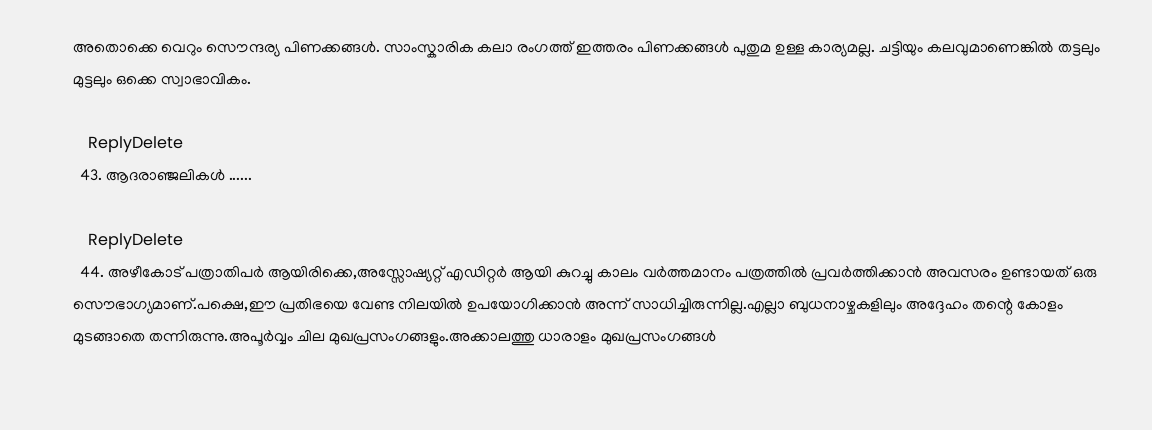അതൊക്കെ വെറും സൌന്ദര്യ പിണക്കങ്ങള്‍. സാംസ്കാരിക കലാ രംഗത്ത് ഇത്തരം പിണക്കങ്ങള്‍ പുതുമ ഉള്ള കാര്യമല്ല. ചട്ടിയും കലവുമാണെങ്കില്‍ തട്ടലും മുട്ടലും ഒക്കെ സ്വാഭാവികം.

    ReplyDelete
  43. ആദരാഞ്ജലികള്‍ ......

    ReplyDelete
  44. അഴീകോട് പത്രാതിപര്‍ ആയിരിക്കെ,അസ്സോഷ്യറ്റ് എഡിറ്റര്‍ ആയി കുറച്ചു കാലം വര്‍ത്തമാനം പത്രത്തില്‍ പ്രവര്‍ത്തിക്കാന്‍ അവസരം ഉണ്ടായത് ഒരു സൌഭാഗ്യമാണ്.പക്ഷെ,ഈ പ്രതിഭയെ വേണ്ട നിലയില്‍ ഉപയോഗിക്കാന്‍ അന്ന് സാധിച്ചിരുന്നില്ല.എല്ലാ ബുധനാഴ്ചകളിലും അദ്ദേഹം തന്റെ കോളം മുടങ്ങാതെ തന്നിരുന്നു.അപൂര്‍വ്വം ചില മുഖപ്രസംഗങ്ങളും.അക്കാലത്തു ധാരാളം മുഖപ്രസംഗങ്ങള്‍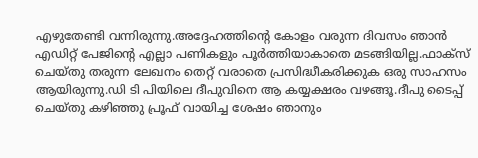എഴുതേണ്ടി വന്നിരുന്നു.അദ്ദേഹത്തിന്റെ കോളം വരുന്ന ദിവസം ഞാന്‍ എഡിറ്റ്‌ പേജിന്റെ എല്ലാ പണികളും പൂര്‍ത്തിയാകാതെ മടങ്ങിയില്ല.ഫാക്സ് ചെയ്തു തരുന്ന ലേഖനം തെറ്റ് വരാതെ പ്രസിദ്ധീകരിക്കുക ഒരു സാഹസം ആയിരുന്നു.ഡി ടി പിയിലെ ദീപുവിനെ ആ കയ്യക്ഷരം വഴങ്ങൂ.ദീപു ടൈപ്പ് ചെയ്തു കഴിഞ്ഞു പ്രൂഫ്‌ വായിച്ച ശേഷം ഞാനും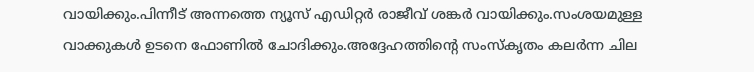വായിക്കും.പിന്നീട് അന്നത്തെ ന്യൂസ്‌ എഡിറ്റര്‍ രാജീവ്‌ ശങ്കര്‍ വായിക്കും.സംശയമുള്ള വാക്കുകള്‍ ഉടനെ ഫോണില്‍ ചോദിക്കും.അദ്ദേഹത്തിന്റെ സംസ്കൃതം കലര്‍ന്ന ചില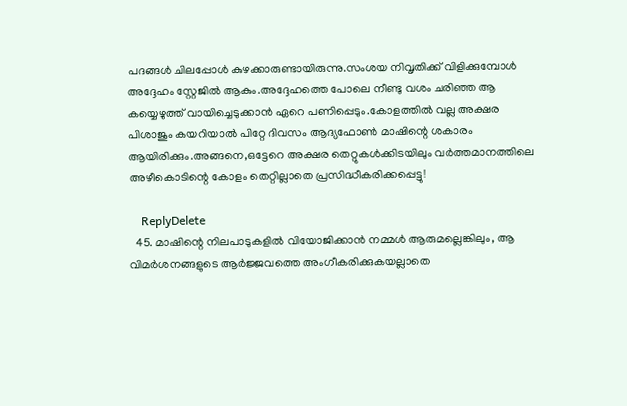പദങ്ങള്‍ ചിലപ്പോള്‍ കുഴക്കാരുണ്ടായിരുന്നു.സംശയ നിവൃതിക്ക് വിളിക്കുമ്പോള്‍ അദ്ദേഹം സ്റ്റേജില്‍ ആകും.അദ്ദേഹത്തെ പോലെ നീണ്ടു വശം ചരിഞ്ഞ ആ കയ്യെഴുത്ത് വായിച്ചെടുക്കാന്‍ ഏറെ പണിപ്പെടും.കോളത്തില്‍ വല്ല അക്ഷര പിശാജും കയറിയാല്‍ പിറ്റേ ദിവസം ആദ്യഫോണ്‍ മാഷിന്റെ ശകാരം ആയിരിക്കും.അങ്ങനെ,ഒട്ടേറെ അക്ഷര തെറ്റുകള്‍ക്കിടയിലും വര്‍ത്തമാനത്തിലെ അഴീകൊടിന്റെ കോളം തെറ്റില്ലാതെ പ്രസിദ്ധീകരിക്കപ്പെട്ടു!

    ReplyDelete
  45. മാഷിന്റെ നിലപാടുകളില്‍ വിയോജിക്കാന്‍ നമ്മള്‍ ആരുമല്ലെങ്കിലും, ആ വിമര്‍ശനങ്ങളുടെ ആര്‍ജ്ജവത്തെ അംഗീകരിക്കുകയല്ലാതെ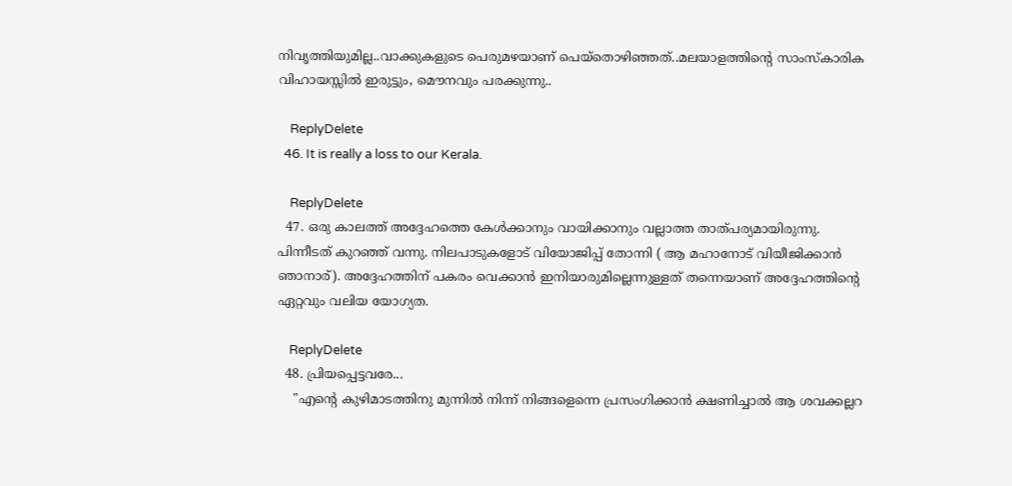നിവൃത്തിയുമില്ല..വാക്കുകളുടെ പെരുമഴയാണ് പെയ്തൊഴിഞ്ഞത്..മലയാളത്തിന്റെ സാംസ്കാരിക വിഹായസ്സില്‍ ഇരുട്ടും, മൌനവും പരക്കുന്നു..

    ReplyDelete
  46. It is really a loss to our Kerala.

    ReplyDelete
  47. ഒരു കാലത്ത് അദ്ദേഹത്തെ കേൾക്കാനും വായിക്കാനും വല്ലാത്ത താത്പര്യമായിരുന്നു. പിന്നീടത് കുറഞ്ഞ് വന്നു. നിലപാടുകളോട് വിയോജിപ്പ് തോന്നി ( ആ മഹാനോട് വിയീജിക്കാൻ ഞാനാര്). അദ്ദേഹത്തിന് പകരം വെക്കാൻ ഇനിയാരുമില്ലെന്നുള്ളത് തന്നെയാണ് അദ്ദേഹത്തിന്റെ ഏറ്റവും വലിയ യോഗ്യത.

    ReplyDelete
  48. പ്രിയപ്പെട്ടവരേ...
    "എന്റെ കുഴിമാടത്തിനു മുന്നില്‍ നിന്ന് നിങ്ങളെന്നെ പ്രസംഗിക്കാന്‍ ക്ഷണിച്ചാല്‍ ആ ശവക്കല്ലറ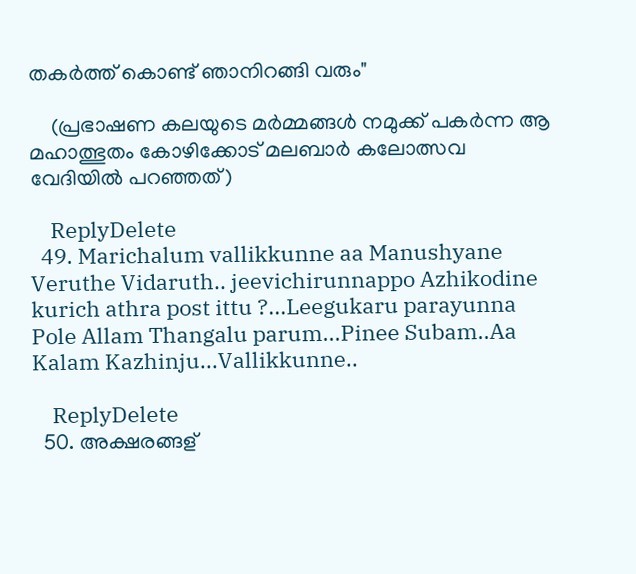തകര്‍ത്ത് കൊണ്ട് ഞാനിറങ്ങി വരും"

    (പ്രഭാഷണ കലയുടെ മര്‍മ്മങ്ങള്‍ നമുക്ക് പകര്‍ന്ന ആ മഹാത്ഭുതം കോഴിക്കോട് മലബാര്‍ കലോത്സവ വേദിയില്‍ പറഞ്ഞത്)

    ReplyDelete
  49. Marichalum vallikkunne aa Manushyane Veruthe Vidaruth.. jeevichirunnappo Azhikodine kurich athra post ittu ?...Leegukaru parayunna Pole Allam Thangalu parum...Pinee Subam..Aa Kalam Kazhinju...Vallikkunne..

    ReplyDelete
  50. അക്ഷരങ്ങള്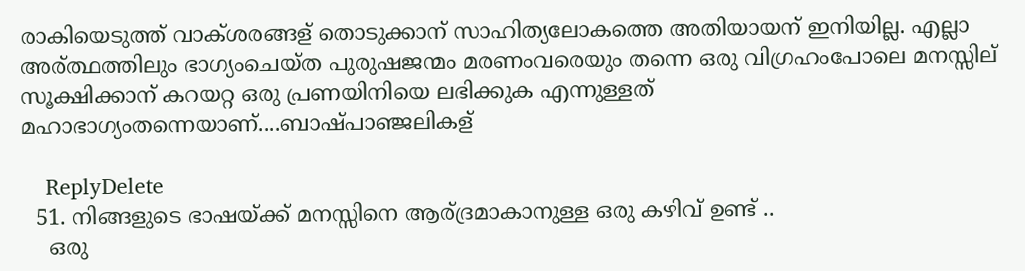രാകിയെടുത്ത് വാക്ശരങ്ങള് തൊടുക്കാന് സാഹിത്യലോകത്തെ അതിയായന് ഇനിയില്ല. എല്ലാ അര്ത്ഥത്തിലും ഭാഗ്യംചെയ്ത പുരുഷജന്മം മരണംവരെയും തന്നെ ഒരു വിഗ്രഹംപോലെ മനസ്സില് സൂക്ഷിക്കാന് കറയറ്റ ഒരു പ്രണയിനിയെ ലഭിക്കുക എന്നുള്ളത് മഹാഭാഗ്യംതന്നെയാണ്....ബാഷ്പാഞ്ജലികള്

    ReplyDelete
  51. നിങ്ങളുടെ ഭാഷയ്ക്ക്‌ മനസ്സിനെ ആര്ദ്രമാകാനുള്ള ഒരു കഴിവ് ഉണ്ട് ..
    ഒരു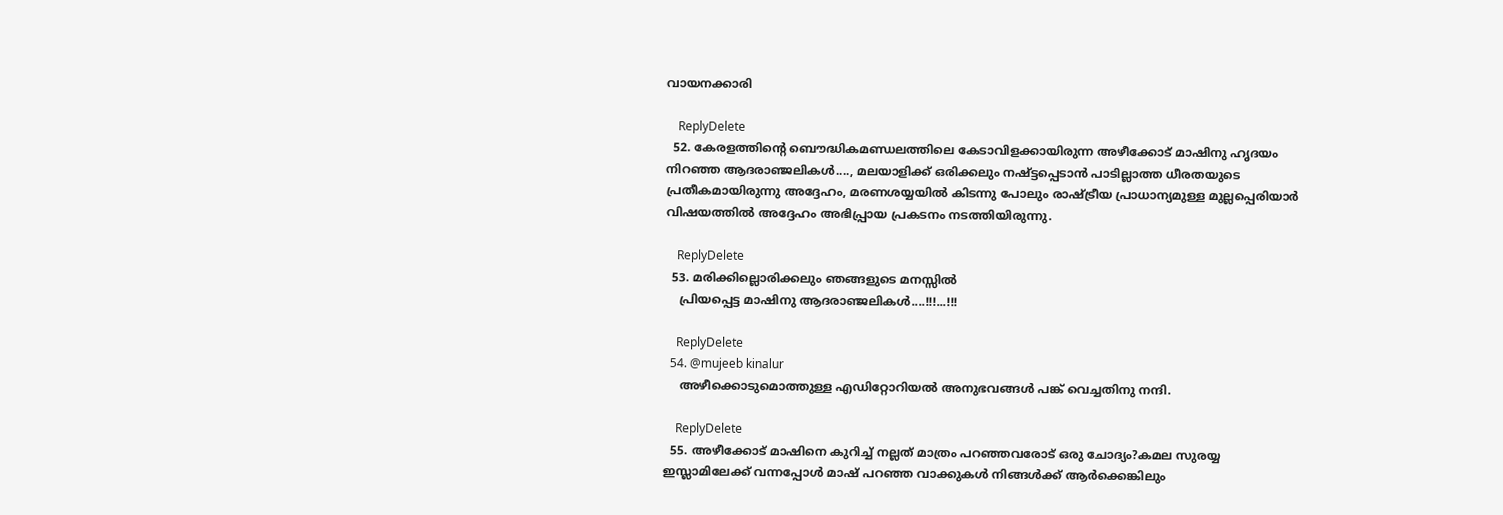വായനക്കാരി

    ReplyDelete
  52. കേരളത്തിന്റെ ബൌദ്ധികമണ്ഡലത്തിലെ കേടാവിളക്കായിരുന്ന അഴീക്കോട് മാഷിനു ഹൃദയം നിറഞ്ഞ ആദരാഞ്ജലികള്‍...., മലയാളിക്ക് ഒരിക്കലും നഷ്ട്ടപ്പെടാന്‍ പാടില്ലാത്ത ധീരതയുടെ പ്രതീകമായിരുന്നു അദ്ദേഹം, മരണശയ്യയില്‍ കിടന്നു പോലും രാഷ്ട്രീയ പ്രാധാന്യമുള്ള മുല്ലപ്പെരിയാര്‍ വിഷയത്തില്‍ അദ്ദേഹം അഭിപ്പ്രായ പ്രകടനം നടത്തിയിരുന്നു.

    ReplyDelete
  53. മരിക്കില്ലൊരിക്കലും ഞങ്ങളുടെ മനസ്സില്‍
    പ്രിയപ്പെട്ട മാഷിനു ആദരാഞ്ജലികള്‍....!!!...!!!

    ReplyDelete
  54. @mujeeb kinalur
    അഴീക്കൊടുമൊത്തുള്ള എഡിറ്റോറിയല്‍ അനുഭവങ്ങള്‍ പങ്ക് വെച്ചതിനു നന്ദി.

    ReplyDelete
  55. അഴീക്കോട്‌ മാഷിനെ കുറിച്ച് നല്ലത് മാത്രം പറഞ്ഞവരോട് ഒരു ചോദ്യം?കമല സുരയ്യ ഇസ്ലാമിലേക്ക് വന്നപ്പോള്‍ മാഷ് പറഞ്ഞ വാക്കുകള്‍ നിങ്ങള്‍ക്ക് ആര്‍ക്കെങ്കിലും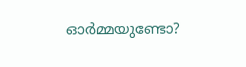ഓര്‍മ്മയുണ്ടോ?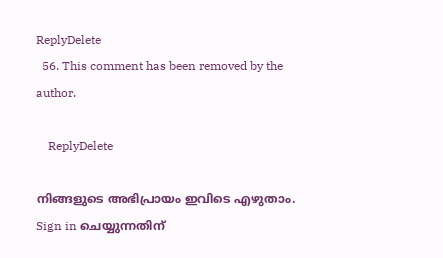ReplyDelete
  56. This comment has been removed by the author.

    ReplyDelete

നിങ്ങളുടെ അഭിപ്രായം ഇവിടെ എഴുതാം. Sign in ചെയ്യുന്നതിന്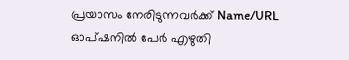പ്രയാസം നേരിടുന്നവര്‍ക്ക് Name/URL ഓപ്ഷനില്‍ പേര്‍ എഴുതി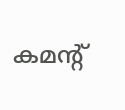കമന്റ്‌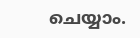ചെയ്യാം.